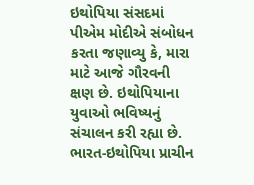ઇથોપિયા સંસદમાં પીએમ મોદીએ સંબોધન કરતા જણાવ્યુ કે, મારા માટે આજે ગૌરવની ક્ષણ છે. ઇથોપિયાના યુવાઓ ભવિષ્યનું સંચાલન કરી રહ્યા છે.
ભારત-ઇથોપિયા પ્રાચીન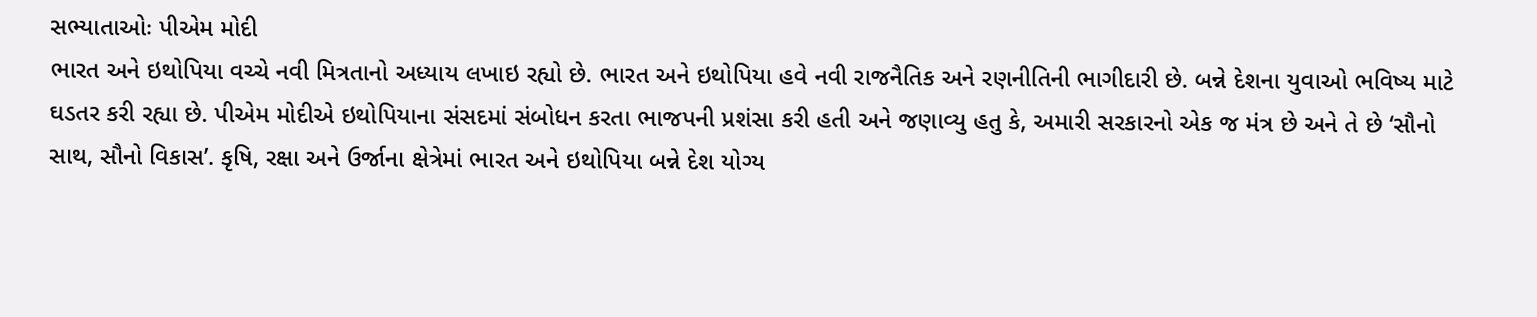સભ્યાતાઓઃ પીએમ મોદી
ભારત અને ઇથોપિયા વચ્ચે નવી મિત્રતાનો અધ્યાય લખાઇ રહ્યો છે. ભારત અને ઇથોપિયા હવે નવી રાજનૈતિક અને રણનીતિની ભાગીદારી છે. બન્ને દેશના યુવાઓ ભવિષ્ય માટે ઘડતર કરી રહ્યા છે. પીએમ મોદીએ ઇથોપિયાના સંસદમાં સંબોધન કરતા ભાજપની પ્રશંસા કરી હતી અને જણાવ્યુ હતુ કે, અમારી સરકારનો એક જ મંત્ર છે અને તે છે ‘સૌનો સાથ, સૌનો વિકાસ’. કૃષિ, રક્ષા અને ઉર્જાના ક્ષેત્રેમાં ભારત અને ઇથોપિયા બન્ને દેશ યોગ્ય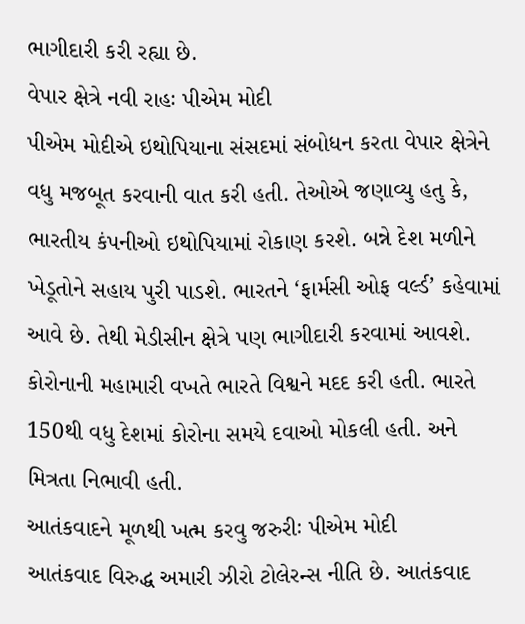ભાગીદારી કરી રહ્યા છે.
વેપાર ક્ષેત્રે નવી રાહઃ પીએમ મોદી
પીએમ મોદીએ ઇથોપિયાના સંસદમાં સંબોધન કરતા વેપાર ક્ષેત્રેને વધુ મજબૂત કરવાની વાત કરી હતી. તેઓએ જણાવ્યુ હતુ કે, ભારતીય કંપનીઓ ઇથોપિયામાં રોકાણ કરશે. બન્ને દેશ મળીને ખેડૂતોને સહાય પુરી પાડશે. ભારતને ‘ફાર્મસી ઓફ વર્લ્ડ’ કહેવામાં આવે છે. તેથી મેડીસીન ક્ષેત્રે પણ ભાગીદારી કરવામાં આવશે. કોરોનાની મહામારી વખતે ભારતે વિશ્વને મદદ કરી હતી. ભારતે 150થી વધુ દેશમાં કોરોના સમયે દવાઓ મોકલી હતી. અને મિત્રતા નિભાવી હતી.
આતંકવાદને મૂળથી ખત્મ કરવુ જરુરીઃ પીએમ મોદી
આતંકવાદ વિરુદ્ધ અમારી ઝીરો ટોલેરન્સ નીતિ છે. આતંકવાદ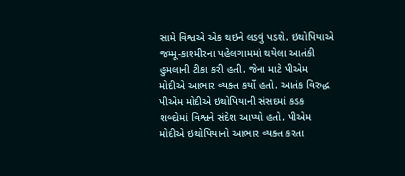સામે વિશ્વએ એક થઇને લડવું પડશે. ઇથોપિયાએ જમ્મૂ-કાશ્મીરના પહેલગામમાં થયેલા આતંકી હુમલાની ટીકા કરી હતી. જેના માટે પીએમ મોદીએ આભાર વ્યક્ત કર્યો હતો. આતંક વિરુદ્ધ પીએમ મોદીએ ઇથોપિયાની સંસદમાં કડક શબ્દોમાં વિશ્વને સંદેશ આપ્યો હતો. પીએમ મોદીએ ઇથોપિયાનો આભાર વ્યક્ત કરતા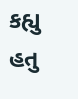કહ્યુ હતુ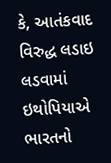કે, આતંકવાદ વિરુદ્ધ લડાઇ લડવામાં ઇથોપિયાએ ભારતનો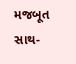મજબૂત સાથ-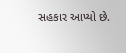સહકાર આપ્યો છે.